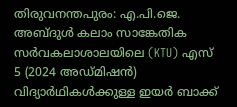തിരുവനന്തപുരം: എ.പി.ജെ. അബ്ദുൾ കലാം സാങ്കേതിക സർവകലാശാലയിലെ (KTU) എസ് 5 (2024 അഡ്മിഷൻ) വിദ്യാർഥികൾക്കുള്ള ഇയർ ബാക്ക്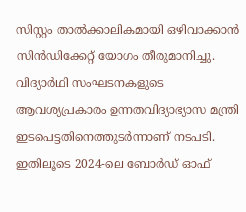സിസ്റ്റം താൽക്കാലികമായി ഒഴിവാക്കാൻ സിൻഡിക്കേറ്റ് യോഗം തീരുമാനിച്ചു. വിദ്യാർഥി സംഘടനകളുടെ ആവശ്യപ്രകാരം ഉന്നതവിദ്യാഭ്യാസ മന്ത്രി ഇടപെട്ടതിനെത്തുടർന്നാണ് നടപടി. ഇതിലൂടെ 2024-ലെ ബോർഡ് ഓഫ്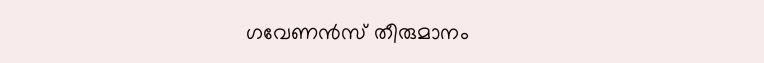ഗവേണൻസ് തീരുമാനം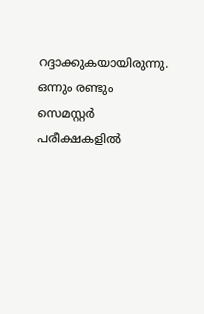റദ്ദാക്കുകയായിരുന്നു.
ഒന്നും രണ്ടും സെമസ്റ്റർ പരീക്ഷകളിൽ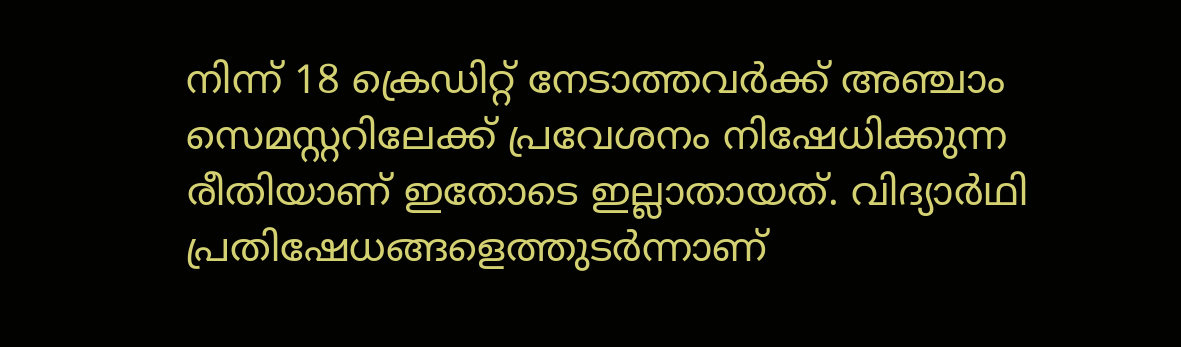നിന്ന് 18 ക്രെഡിറ്റ് നേടാത്തവർക്ക് അഞ്ചാം സെമസ്റ്ററിലേക്ക് പ്രവേശനം നിഷേധിക്കുന്ന രീതിയാണ് ഇതോടെ ഇല്ലാതായത്. വിദ്യാർഥി പ്രതിഷേധങ്ങളെത്തുടർന്നാണ്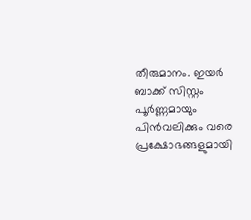തീരുമാനം. ഇയർ ബാക്ക് സിസ്റ്റം പൂർണ്ണമായും പിൻവലിക്കും വരെ പ്രക്ഷോഭങ്ങളുമായി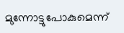മുന്നോട്ടുപോകുമെന്ന്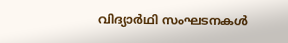വിദ്യാർഥി സംഘടനകൾ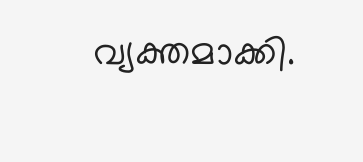വ്യക്തമാക്കി.